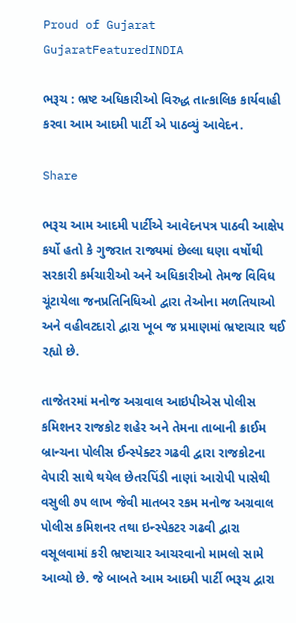Proud of Gujarat
GujaratFeaturedINDIA

ભરૂચ : ભ્રષ્ટ અધિકારીઓ વિરુદ્ધ તાત્કાલિક કાર્યવાહી કરવા આમ આદમી પાર્ટી એ પાઠવ્યું આવેદન.

Share

ભરૂચ આમ આદમી પાર્ટીએ આવેદનપત્ર પાઠવી આક્ષેપ કર્યો હતો કે ગુજરાત રાજ્યમાં છેલ્લા ઘણા વર્ષોથી સરકારી કર્મચારીઓ અને અધિકારીઓ તેમજ વિવિધ ચૂંટાયેલા જનપ્રતિનિધિઓ દ્વારા તેઓના મળતિયાઓ અને વહીવટદારો દ્વારા ખૂબ જ પ્રમાણમાં ભ્રષ્ટાચાર થઈ રહ્યો છે.

તાજેતરમાં મનોજ અગ્રવાલ આઇપીએસ પોલીસ કમિશનર રાજકોટ શહેર અને તેમના તાબાની ક્રાઈમ બ્રાન્ચના પોલીસ ઈન્સ્પેક્ટર ગઢવી દ્વારા રાજકોટના વેપારી સાથે થયેલ છેતરપિંડી નાણાં આરોપી પાસેથી વસુલી ૭૫ લાખ જેવી માતબર રકમ મનોજ અગ્રવાલ પોલીસ કમિશનર તથા ઇન્સ્પેકટર ગઢવી દ્વારા વસૂલવામાં કરી ભ્રષ્ટાચાર આચરવાનો મામલો સામે આવ્યો છે. જે બાબતે આમ આદમી પાર્ટી ભરૂચ દ્વારા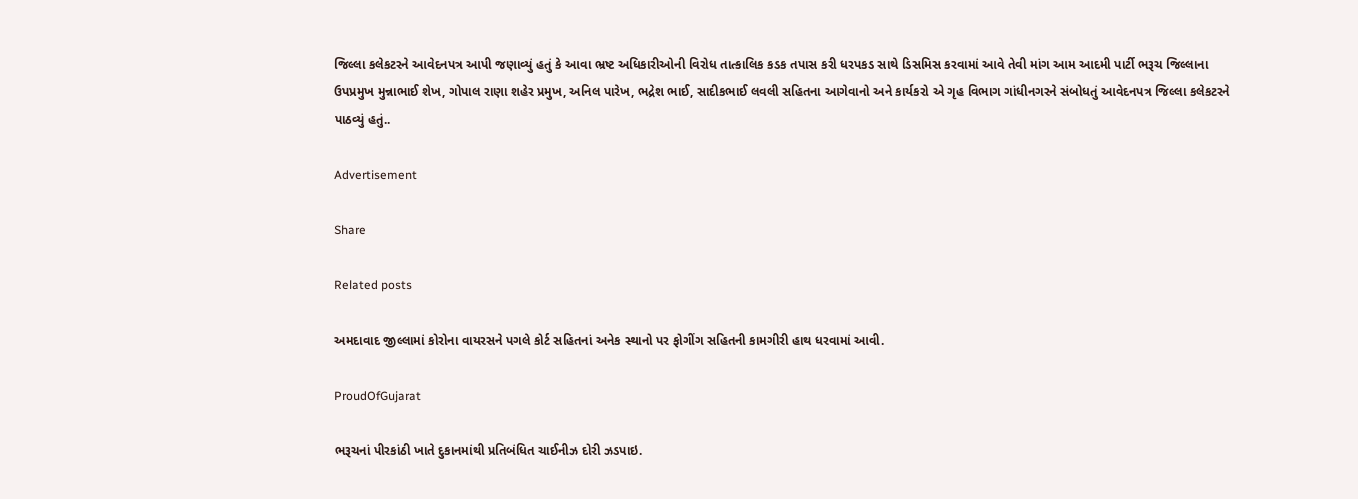જિલ્લા કલેકટરને આવેદનપત્ર આપી જણાવ્યું હતું કે આવા ભ્રષ્ટ અધિકારીઓની વિરોધ તાત્કાલિક કડક તપાસ કરી ધરપકડ સાથે ડિસમિસ કરવામાં આવે તેવી માંગ આમ આદમી પાર્ટી ભરૂચ જિલ્લાના ઉપપ્રમુખ મુન્નાભાઈ શેખ, ગોપાલ રાણા શહેર પ્રમુખ, અનિલ પારેખ, ભદ્રેશ ભાઈ, સાદીકભાઈ લવલી સહિતના આગેવાનો અને કાર્યકરો એ ગૃહ વિભાગ ગાંધીનગરને સંબોધતું આવેદનપત્ર જિલ્લા કલેકટરને પાઠવ્યું હતું..

Advertisement

Share

Related posts

અમદાવાદ જીલ્લામાં કોરોના વાયરસને પગલે કોર્ટ સહિતનાં અનેક સ્થાનો પર ફોગીંગ સહિતની કામગીરી હાથ ધરવામાં આવી.

ProudOfGujarat

ભરૂચનાં પીરકાંઠી ખાતે દુકાનમાંથી પ્રતિબંધિત ચાઈનીઝ દોરી ઝડપાઇ.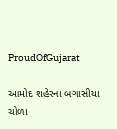ProudOfGujarat

આમોદ શહેરના બગાસીયા ચોળા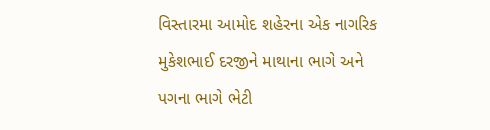વિસ્તારમા આમોદ શહેરના એક નાગરિક મુકેશભાઈ દરજીને માથાના ભાગે અને પગના ભાગે ભેટી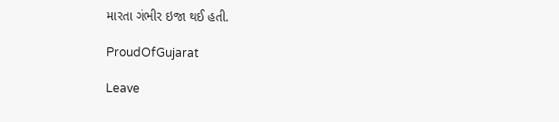મારતા ગંભીર ઇજા થઈ હતી.

ProudOfGujarat

Leave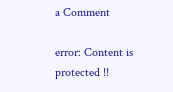a Comment

error: Content is protected !!